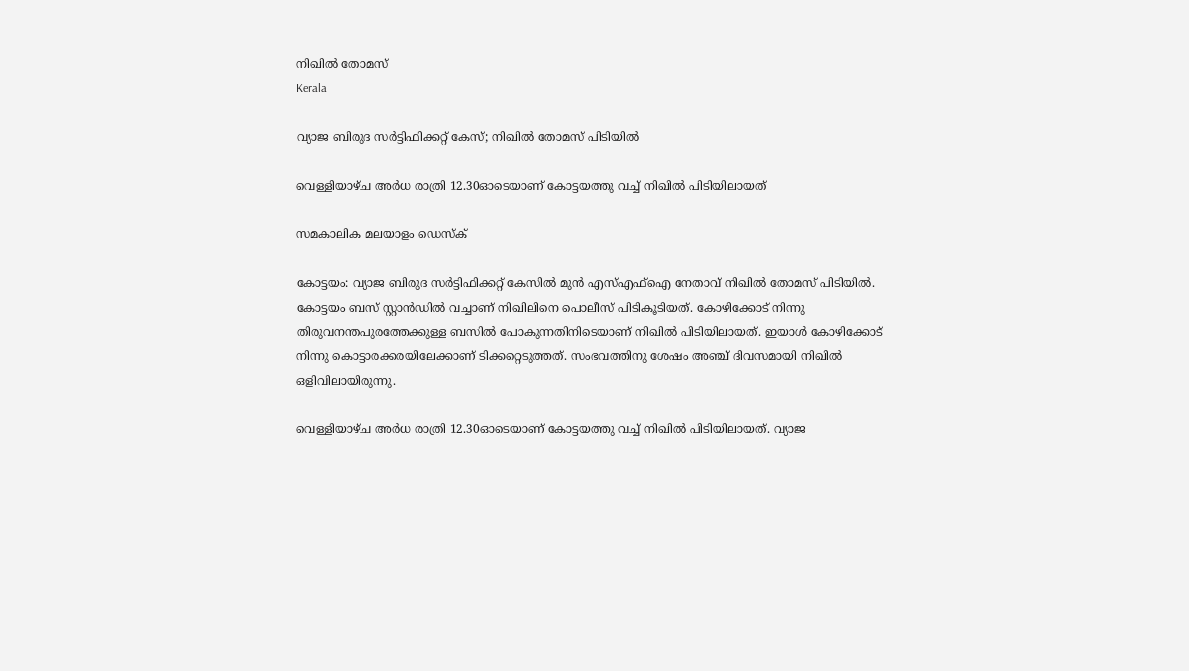നിഖില്‍ തോമസ്
Kerala

വ്യാജ ബിരുദ സർട്ടിഫിക്കറ്റ് കേസ്; നിഖിൽ തോമസ് പിടിയിൽ

വെള്ളിയാഴ്ച അർധ രാത്രി 12.30ഓടെയാണ് കോട്ടയത്തു വച്ച് നിഖിൽ പിടിയിലായത്

സമകാലിക മലയാളം ഡെസ്ക്

കോട്ടയം: വ്യാജ ബിരുദ സർട്ടിഫിക്കറ്റ് കേസിൽ മുൻ എസ്എഫ്ഐ നേതാവ് നിഖിൽ തോമസ് പിടിയിൽ. കോട്ടയം ബസ് സ്റ്റാൻഡിൽ വച്ചാണ് നിഖിലിനെ പൊലീസ് പിടികൂടിയത്. കോഴിക്കോട് നിന്നു തിരുവനന്തപുരത്തേക്കുള്ള ബസിൽ പോകുന്നതിനിടെയാണ് നിഖിൽ പിടിയിലായത്. ഇയാൾ കോഴിക്കോട് നിന്നു കൊട്ടാരക്കരയിലേക്കാണ് ടിക്കറ്റെടുത്തത്. സംഭവത്തിനു ശേഷം അഞ്ച് ദിവസമായി നിഖിൽ ഒളിവിലായിരുന്നു.

വെള്ളിയാഴ്ച അർധ രാത്രി 12.30ഓടെയാണ് കോട്ടയത്തു വച്ച് നിഖിൽ പിടിയിലായത്. വ്യാജ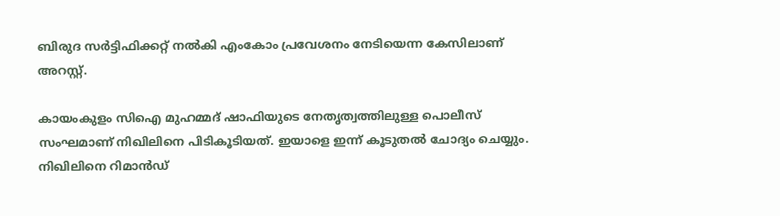ബിരുദ സർട്ടിഫിക്കറ്റ് നൽകി എംകോം പ്രവേശനം നേടിയെന്ന കേസിലാണ് അറസ്റ്റ്.

കായംകുളം സിഐ മുഹമ്മദ് ഷാഫിയുടെ നേതൃത്വത്തിലുള്ള പൊലീസ് സംഘമാണ് നിഖിലിനെ പിടികൂടിയത്. ഇയാളെ ഇന്ന് കൂടുതൽ ചോദ്യം ചെയ്യും. നിഖിലിനെ റിമാൻഡ്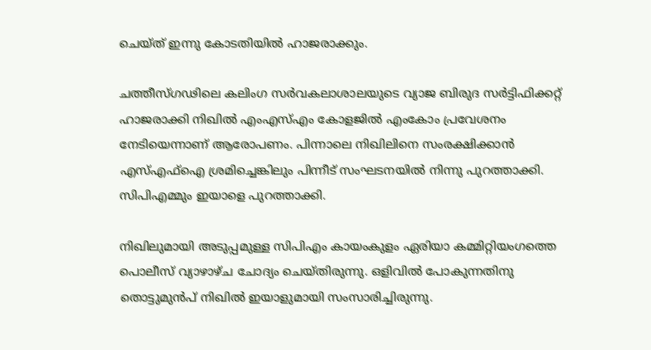ചെയ്ത് ഇന്നു കോടതിയിൽ ഹാജരാക്കും.

ചത്തീസ്ഗഢിലെ കലിംഗ സർവകലാശാലയുടെ വ്യാജ ബിരുദ സർട്ടിഫിക്കറ്റ് ഹാജരാക്കി നിഖിൽ എംഎസ്എം കോളജിൽ എംകോം പ്രവേശനം നേടിയെന്നാണ് ആരോപണം. പിന്നാലെ നിഖിലിനെ സംരക്ഷിക്കാൻ എസ്എഫ്ഐ ശ്രമിച്ചെങ്കിലും പിന്നീട് സംഘടനയിൽ നിന്നു പുറത്താക്കി. സിപിഎമ്മും ഇയാളെ പുറത്താക്കി.

നിഖിലുമായി അടുപ്പമുള്ള സിപിഎം കായംകുളം ഏരിയാ കമ്മിറ്റിയംഗത്തെ പൊലീസ് വ്യാഴാഴ്ച ചോദ്യം ചെയ്തിരുന്നു. ഒളിവിൽ പോകുന്നതിനു തൊട്ടുമുൻപ് നിഖിൽ ഇയാളുമായി സംസാരിച്ചിരുന്നു.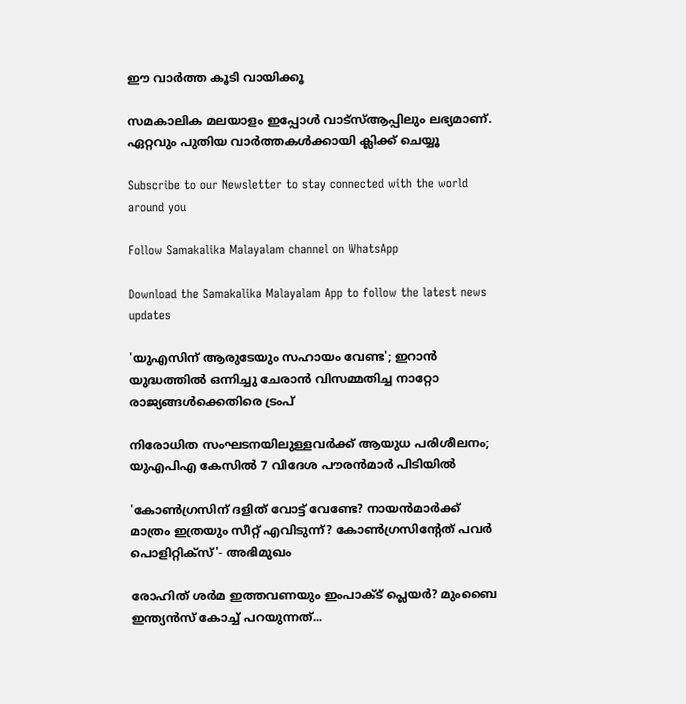ഈ വാർത്ത കൂടി വായിക്കൂ

സമകാലിക മലയാളം ഇപ്പോൾ വാട്‌സ്ആപ്പിലും ലഭ്യമാണ്. ഏറ്റവും പുതിയ വാർത്തകൾക്കായി ക്ലിക്ക് ചെയ്യൂ

Subscribe to our Newsletter to stay connected with the world around you

Follow Samakalika Malayalam channel on WhatsApp

Download the Samakalika Malayalam App to follow the latest news updates

'യുഎസിന് ആരുടേയും സഹായം വേണ്ട'; ഇറാൻ യുദ്ധത്തിൽ ഒന്നിച്ചു ചേരാൻ വിസമ്മതിച്ച നാറ്റോ രാജ്യങ്ങൾക്കെതിരെ ട്രംപ്

നിരോധിത സംഘടനയിലുള്ളവർക്ക് ആയുധ പരിശീലനം; യുഎപിഎ കേസിൽ 7 വിദേശ പൗരൻമാർ പിടിയിൽ

'കോണ്‍ഗ്രസിന് ദളിത് വോട്ട് വേണ്ടേ? നായന്‍മാര്‍ക്ക് മാത്രം ഇത്രയും സീറ്റ് എവിടുന്ന്? കോണ്‍ഗ്രസിന്റേത് പവര്‍ പൊളിറ്റിക്‌സ്'- അഭിമുഖം

രോഹിത് ശര്‍മ ഇത്തവണയും ഇംപാക്ട് പ്ലെയര്‍? മുംബൈ ഇന്ത്യന്‍സ് കോച്ച് പറയുന്നത്...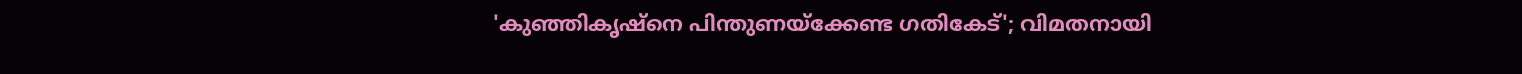'കുഞ്ഞികൃഷ്‌നെ പിന്തുണയ്‌ക്കേണ്ട ഗതികേട്'; വിമതനായി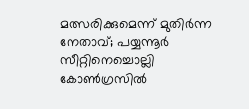മത്സരിക്കുമെന്ന് മുതിര്‍ന്ന നേതാവ്; പയ്യന്നൂര്‍ സീറ്റിനെച്ചൊല്ലി കോണ്‍ഗ്രസില്‍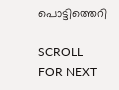പൊട്ടിത്തെറി

SCROLL FOR NEXT